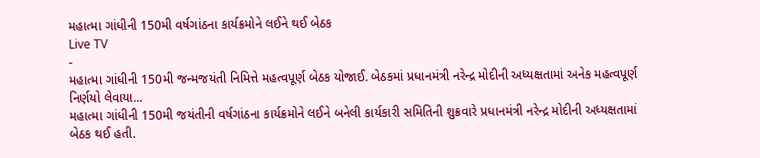મહાત્મા ગાંધીની 150મી વર્ષગાંઠના કાર્યક્રમોને લઈને થઈ બેઠક
Live TV
-
મહાત્મા ગાંધીની 150મી જન્મજયંતી નિમિત્તે મહત્વપૂર્ણ બેઠક યોજાઈ. બેઠકમાં પ્રધાનમંત્રી નરેન્દ્ર મોદીની અધ્યક્ષતામાં અનેક મહત્વપૂર્ણ નિર્ણયો લેવાયા...
મહાત્મા ગાંધીની 150મી જયંતીની વર્ષગાંઠના કાર્યક્રમોને લઈને બનેલી કાર્યકારી સમિતિની શુક્રવારે પ્રધાનમંત્રી નરેન્દ્ર મોદીની અધ્યક્ષતામાં બેઠક થઈ હતી.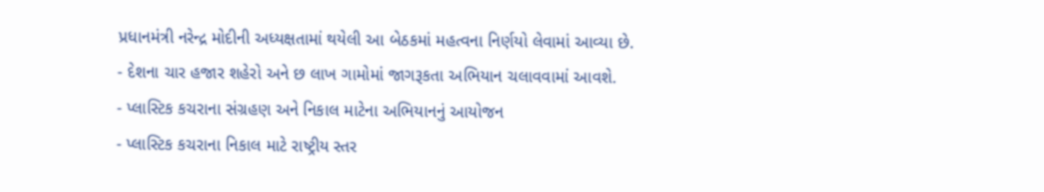પ્રધાનમંત્રી નરેન્દ્ર મોદીની અધ્યક્ષતામાં થયેલી આ બેઠકમાં મહત્વના નિર્ણયો લેવામાં આવ્યા છે.
- દેશના ચાર હજાર શહેરો અને છ લાખ ગામોમાં જાગરૂકતા અભિયાન ચલાવવામાં આવશે.
- પ્લાસ્ટિક કચરાના સંગ્રહણ અને નિકાલ માટેના અભિયાનનું આયોજન
- પ્લાસ્ટિક કચરાના નિકાલ માટે રાષ્ટ્રીય સ્તર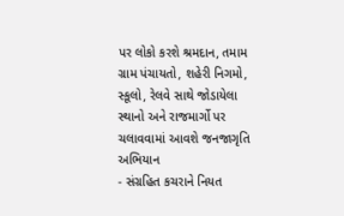પર લોકો કરશે શ્રમદાન, તમામ ગ્રામ પંચાયતો, શહેરી નિગમો, સ્કૂલો, રેલવે સાથે જોડાયેલા સ્થાનો અને રાજમાર્ગો પર ચલાવવામાં આવશે જનજાગૃતિ અભિયાન
- સંગ્રહિત કચરાને નિયત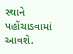સ્થાને પહોંચાડવામાં આવશે.